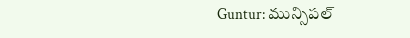Guntur: మున్సిపల్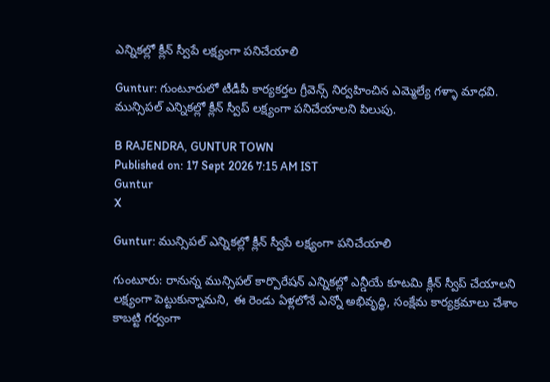ఎన్నికల్లో క్లీన్ స్వీపే లక్ష్యంగా పనిచేయాలి

Guntur: గుంటూరులో టీడీపీ కార్యకర్తల గ్రీవెన్స్ నిర్వహించిన ఎమ్మెల్యే గళ్ళా మాధవి. మున్సిపల్ ఎన్నికల్లో క్లీన్ స్వీప్ లక్ష్యంగా పనిచేయాలని పిలుపు.

B RAJENDRA, GUNTUR TOWN
Published on: 17 Sept 2026 7:15 AM IST
Guntur
X

Guntur: మున్సిపల్ ఎన్నికల్లో క్లీన్ స్వీపే లక్ష్యంగా పనిచేయాలి

గుంటూరు: రానున్న మున్సిపల్ కార్పొరేషన్ ఎన్నికల్లో ఎన్డీయే కూటమి క్లీన్ స్వీప్ చేయాలని లక్ష్యంగా పెట్టుకున్నామని, ఈ రెండు ఏళ్లలోనే ఎన్నో అభివృద్ధి, సంక్షేమ కార్యక్రమాలు చేశాం కాబట్టి గర్వంగా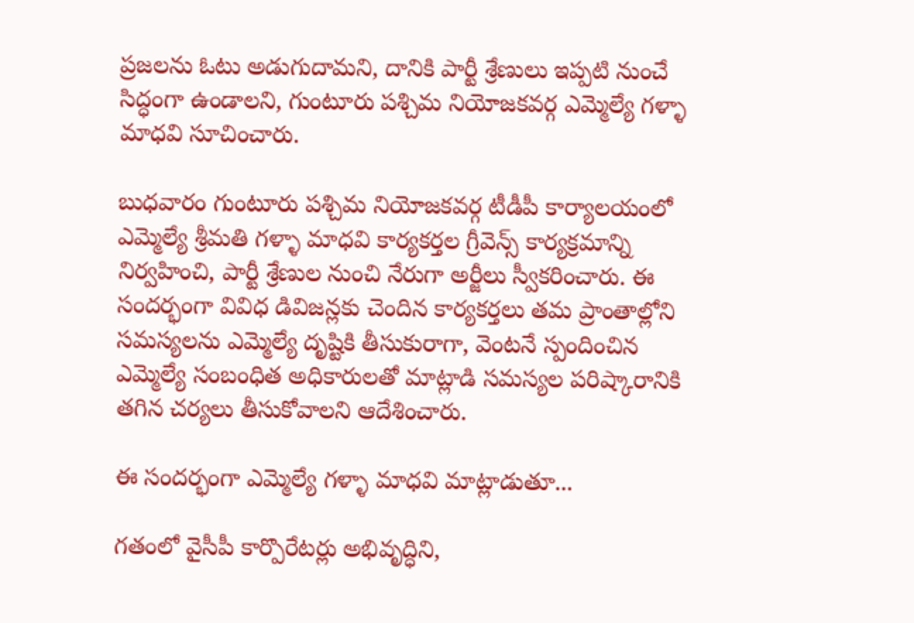ప్రజలను ఓటు అడుగుదామని, దానికి పార్టీ శ్రేణులు ఇప్పటి నుంచే సిద్ధంగా ఉండాలని, గుంటూరు పశ్చిమ నియోజకవర్గ ఎమ్మెల్యే గళ్ళా మాధవి సూచించారు.

బుధవారం గుంటూరు పశ్చిమ నియోజకవర్గ టీడీపీ కార్యాలయంలో ఎమ్మెల్యే శ్రీమతి గళ్ళా మాధవి కార్యకర్తల గ్రీవెన్స్ కార్యక్రమాన్ని నిర్వహించి, పార్టీ శ్రేణుల నుంచి నేరుగా అర్జీలు స్వీకరించారు. ఈ సందర్భంగా వివిధ డివిజన్లకు చెందిన కార్యకర్తలు తమ ప్రాంతాల్లోని సమస్యలను ఎమ్మెల్యే దృష్టికి తీసుకురాగా, వెంటనే స్పందించిన ఎమ్మెల్యే సంబంధిత అధికారులతో మాట్లాడి సమస్యల పరిష్కారానికి తగిన చర్యలు తీసుకోవాలని ఆదేశించారు.

ఈ సందర్భంగా ఎమ్మెల్యే గళ్ళా మాధవి మాట్లాడుతూ...

గతంలో వైసీపీ కార్పొరేటర్లు అభివృద్ధిని,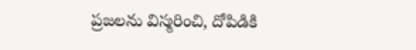ప్రజలను విస్మరించి, దోపిడికి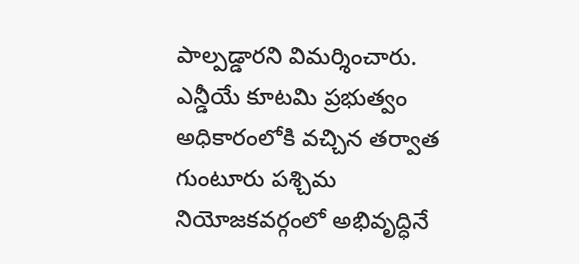పాల్పడ్డారని విమర్శించారు. ఎన్డీయే కూటమి ప్రభుత్వం అధికారంలోకి వచ్చిన తర్వాత గుంటూరు పశ్చిమ నియోజకవర్గంలో అభివృద్ధినే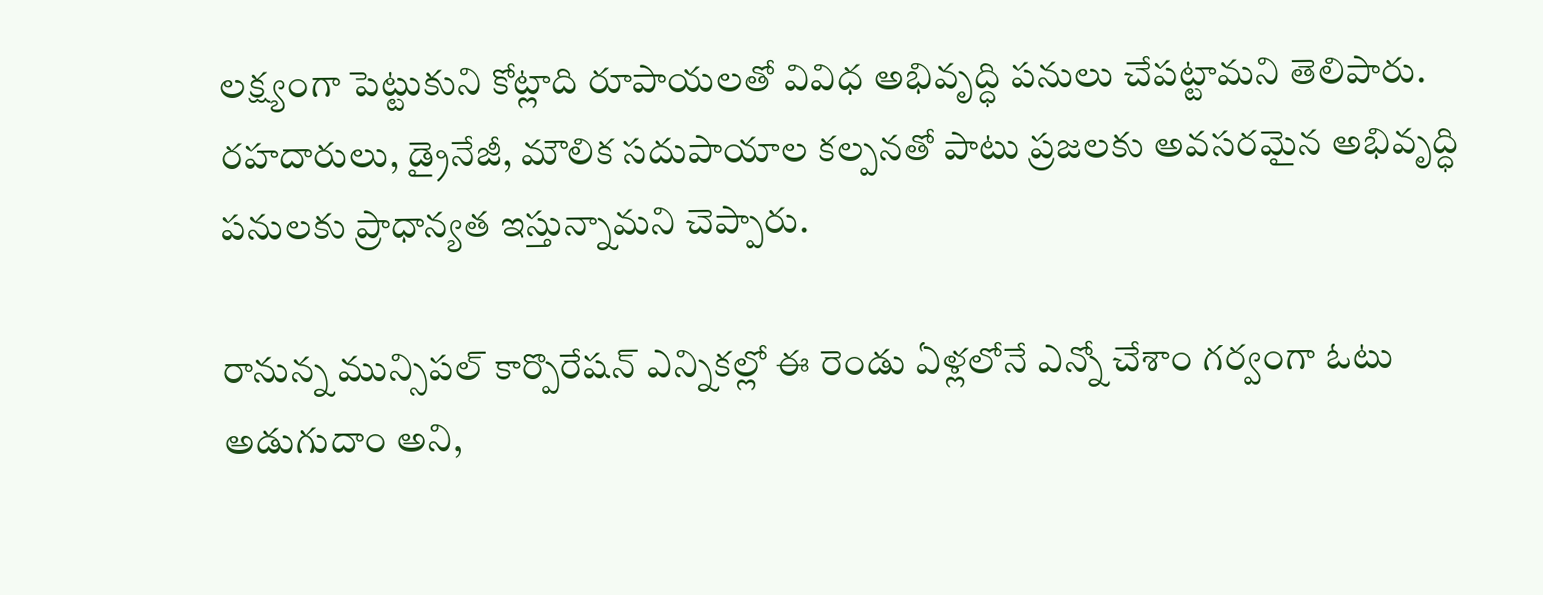లక్ష్యంగా పెట్టుకుని కోట్లాది రూపాయలతో వివిధ అభివృద్ధి పనులు చేపట్టామని తెలిపారు. రహదారులు, డ్రైనేజీ, మౌలిక సదుపాయాల కల్పనతో పాటు ప్రజలకు అవసరమైన అభివృద్ధి పనులకు ప్రాధాన్యత ఇస్తున్నామని చెప్పారు.

రానున్న మున్సిపల్ కార్పొరేషన్ ఎన్నికల్లో ఈ రెండు ఏళ్లలోనే ఎన్నో చేశాం గర్వంగా ఓటు అడుగుదాం అని,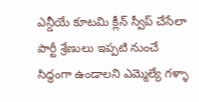ఎన్డీయే కూటమి క్లీన్ స్వీప్ చేసేలా పార్టీ శ్రేణులు ఇప్పటి నుంచే సిద్ధంగా ఉండాలని ఎమ్మెల్యే గళ్ళా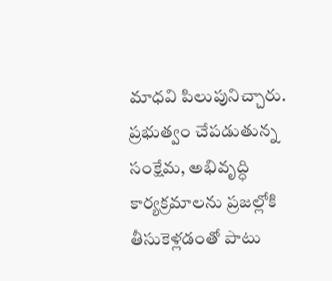మాధవి పిలుపునిచ్చారు. ప్రభుత్వం చేపడుతున్న సంక్షేమ, అభివృద్ధి కార్యక్రమాలను ప్రజల్లోకి తీసుకెళ్లడంతో పాటు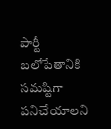పార్టీ బలోపేతానికి సమష్టిగా పనిచేయాలని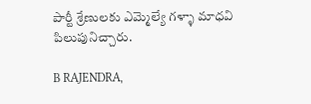పార్టీ శ్రేణులకు ఎమ్మెల్యే గళ్ళా మాధవి పిలుపునిచ్చారు.

B RAJENDRA,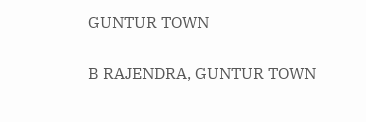GUNTUR TOWN

B RAJENDRA, GUNTUR TOWN